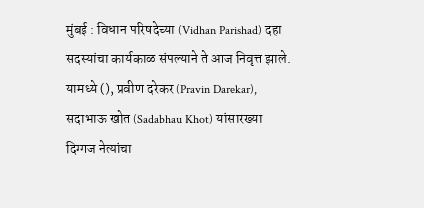मुंबई : विधान परिषदेच्या (Vidhan Parishad) दहा सदस्यांचा कार्यकाळ संपल्याने ते आज निवृत्त झाले. यामध्ये (), प्रवीण दरेकर (Pravin Darekar), सदाभाऊ खोत (Sadabhau Khot) यांसारख्या दिग्गज नेत्यांचा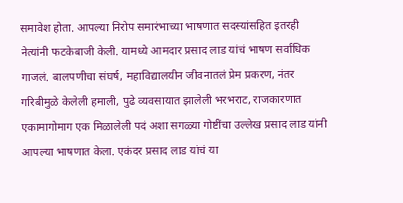समावेश होता. आपल्या निरोप समारंभाच्या भाषणात सदस्यांसहित इतरही नेत्यांनी फटकेबाजी केली. यामध्ये आमदार प्रसाद लाड यांचं भाषण सर्वाधिक गाजलं. बालपणीचा संघर्ष, महाविद्यालयीन जीवनातलं प्रेम प्रकरण, नंतर गरिबीमुळे केलेली हमाली, पुढे व्यवसायात झालेली भरभराट, राजकारणात एकामागोमाग एक मिळालेली पदं अशा सगळ्या गोष्टींचा उल्लेख प्रसाद लाड यांनी आपल्या भाषणात केला. एकंदर प्रसाद लाड यांचं या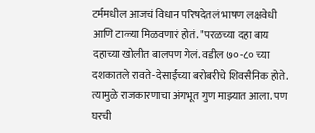टर्ममधील आजचं विधान परिषदेतलं भाषण लक्षवेधी आणि टाळ्या मिळवणारं होतं. "परळच्या दहा बाय दहाच्या खोलीत बालपण गेलं. वडील ७०-८० च्या दशकातले रावते-देसाईंच्या बरोबरीचे शिवसैनिक होते. त्यामुळे राजकारणाचा अंगभूत गुण माझ्यात आला. पण घरची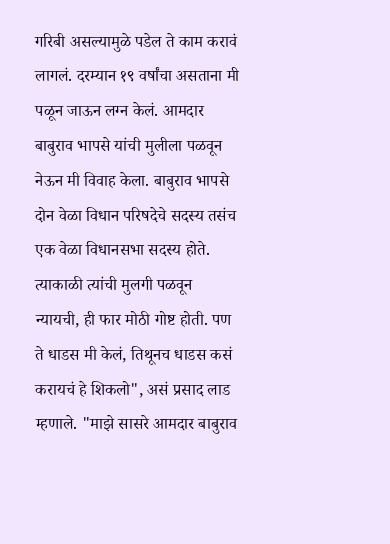गरिबी असल्यामुळे पडेल ते काम करावं लागलं. दरम्यान १९ वर्षांचा असताना मी पळून जाऊन लग्न केलं. आमदार बाबुराव भापसे यांची मुलीला पळवून नेऊन मी विवाह केला. बाबुराव भापसे दोन वेळा विधान परिषदेचे सदस्य तसंच एक वेळा विधानसभा सदस्य होते. त्याकाळी त्यांची मुलगी पळवून न्यायची, ही फार मोठी गोष्ट होती. पण ते धाडस मी केलं, तिथूनच धाडस कसं करायचं हे शिकलो", असं प्रसाद लाड म्हणाले. "माझे सासरे आमदार बाबुराव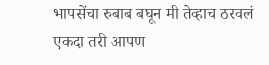भापसेंचा रुबाब बघून मी तेव्हाच ठरवलं एकदा तरी आपण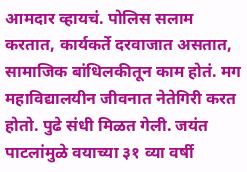आमदार व्हायचं. पोलिस सलाम करतात, कार्यकर्ते दरवाजात असतात, सामाजिक बांधिलकीतून काम होतं. मग महाविद्यालयीन जीवनात नेतेगिरी करत होतो. पुढे संधी मिळत गेली. जयंत पाटलांमुळे वयाच्या ३१ व्या वर्षी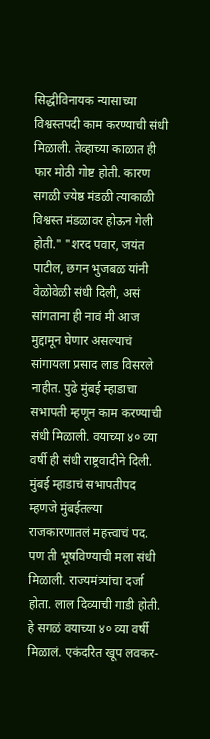सिद्धीविनायक न्यासाच्या विश्वस्तपदी काम करण्याची संधी मिळाली. तेव्हाच्या काळात ही फार मोठी गोष्ट होती. कारण सगळी ज्येष्ठ मंडळी त्याकाळी विश्वस्त मंडळावर होऊन गेली होती." "शरद पवार, जयंत पाटील, छगन भुजबळ यांनी वेळोवेळी संधी दिली, असं सांगताना ही नावं मी आज मुद्दामून घेणार असल्याचं सांगायला प्रसाद लाड विसरले नाहीत. पुढे मुंबई म्हाडाचा सभापती म्हणून काम करण्याची संधी मिळाली. वयाच्या ४० व्या वर्षी ही संधी राष्ट्रवादीने दिली. मुंबई म्हाडाचं सभापतीपद म्हणजे मुंबईतल्या राजकारणातलं महत्त्वाचं पद. पण ती भूषविण्याची मला संधी मिळाली. राज्यमंत्र्यांचा दर्जा होता. लाल दिव्याची गाडी होती. हे सगळं वयाच्या ४० व्या वर्षी मिळालं. एकंदरित खूप लवकर-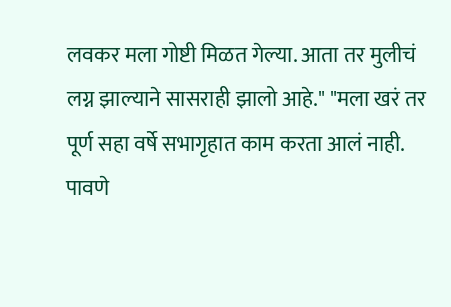लवकर मला गोष्टी मिळत गेल्या. आता तर मुलीचं लग्न झाल्याने सासराही झालो आहे." "मला खरं तर पूर्ण सहा वर्षे सभागृहात काम करता आलं नाही. पावणे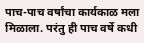पाच-पाच वर्षांचा कार्यकाळ मला मिळाला. परंतु ही पाच वर्षे कधी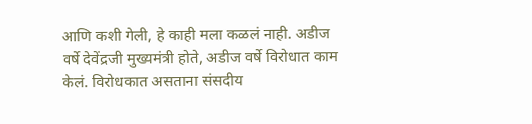आणि कशी गेली, हे काही मला कळलं नाही. अडीज वर्षे देवेंद्रजी मुख्यमंत्री होते, अडीज वर्षे विरोधात काम केलं. विरोधकात असताना संसदीय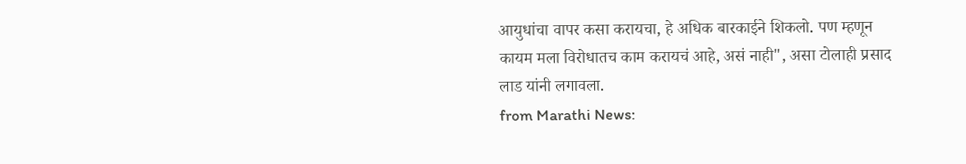आयुधांचा वापर कसा करायचा, हे अधिक बारकाईने शिकलो. पण म्हणून कायम मला विरोधातच काम करायचं आहे, असं नाही", असा टोलाही प्रसाद लाड यांनी लगावला.
from Marathi News: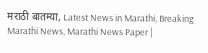मराठी बातम्या, Latest News in Marathi, Breaking Marathi News, Marathi News Paper |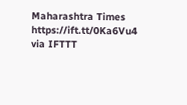Maharashtra Times https://ift.tt/0Ka6Vu4
via IFTTT